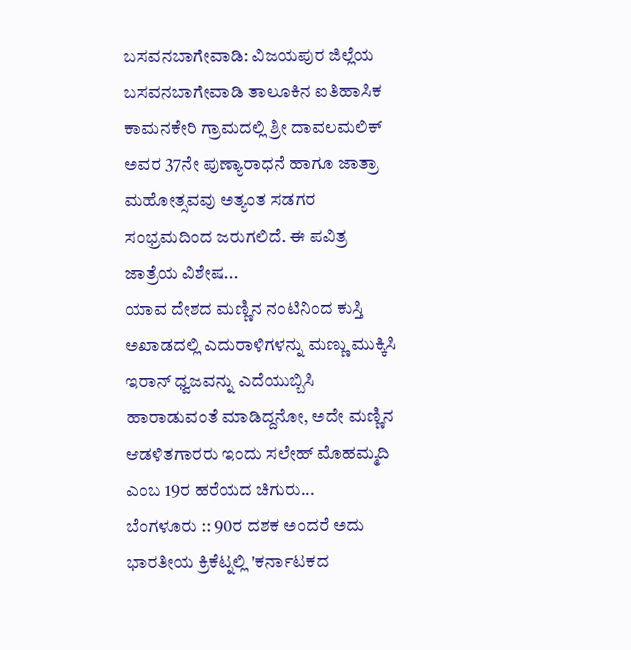ಬಸವನಬಾಗೇವಾಡಿ: ವಿಜಯಪುರ ಜಿಲ್ಲೆಯ ಬಸವನಬಾಗೇವಾಡಿ ತಾಲೂಕಿನ ಐತಿಹಾಸಿಕ ಕಾಮನಕೇರಿ ಗ್ರಾಮದಲ್ಲಿ ಶ್ರೀ ದಾವಲಮಲಿಕ್ ಅವರ 37ನೇ ಪುಣ್ಯಾರಾಧನೆ ಹಾಗೂ ಜಾತ್ರಾ ಮಹೋತ್ಸವವು ಅತ್ಯಂತ ಸಡಗರ ಸಂಭ್ರಮದಿಂದ ಜರುಗಲಿದೆ. ಈ ಪವಿತ್ರ ಜಾತ್ರೆಯ ವಿಶೇಷ...
ಯಾವ ದೇಶದ ಮಣ್ಣಿನ ನಂಟಿನಿಂದ ಕುಸ್ತಿ ಅಖಾಡದಲ್ಲಿ ಎದುರಾಳಿಗಳನ್ನು ಮಣ್ಣು ಮುಕ್ಕಿಸಿ ಇರಾನ್ ಧ್ವಜವನ್ನು ಎದೆಯುಬ್ಬಿಸಿ ಹಾರಾಡುವಂತೆ ಮಾಡಿದ್ದನೋ, ಅದೇ ಮಣ್ಣಿನ ಆಡಳಿತಗಾರರು ಇಂದು ಸಲೇಹ್ ಮೊಹಮ್ಮದಿ ಎಂಬ 19ರ ಹರೆಯದ ಚಿಗುರು...
ಬೆಂಗಳೂರು :: 90ರ ದಶಕ ಅಂದರೆ ಅದು ಭಾರತೀಯ ಕ್ರಿಕೆಟ್ನಲ್ಲಿ 'ಕರ್ನಾಟಕದ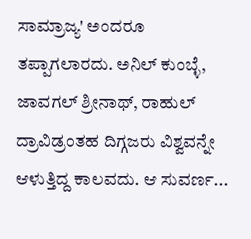ಸಾಮ್ರಾಜ್ಯ' ಅಂದರೂ ತಪ್ಪಾಗಲಾರದು. ಅನಿಲ್ ಕುಂಬ್ಳೆ, ಜಾವಗಲ್ ಶ್ರೀನಾಥ್, ರಾಹುಲ್ ದ್ರಾವಿಡ್ರಂತಹ ದಿಗ್ಗಜರು ವಿಶ್ವವನ್ನೇ ಆಳುತ್ತಿದ್ದ ಕಾಲವದು. ಆ ಸುವರ್ಣ...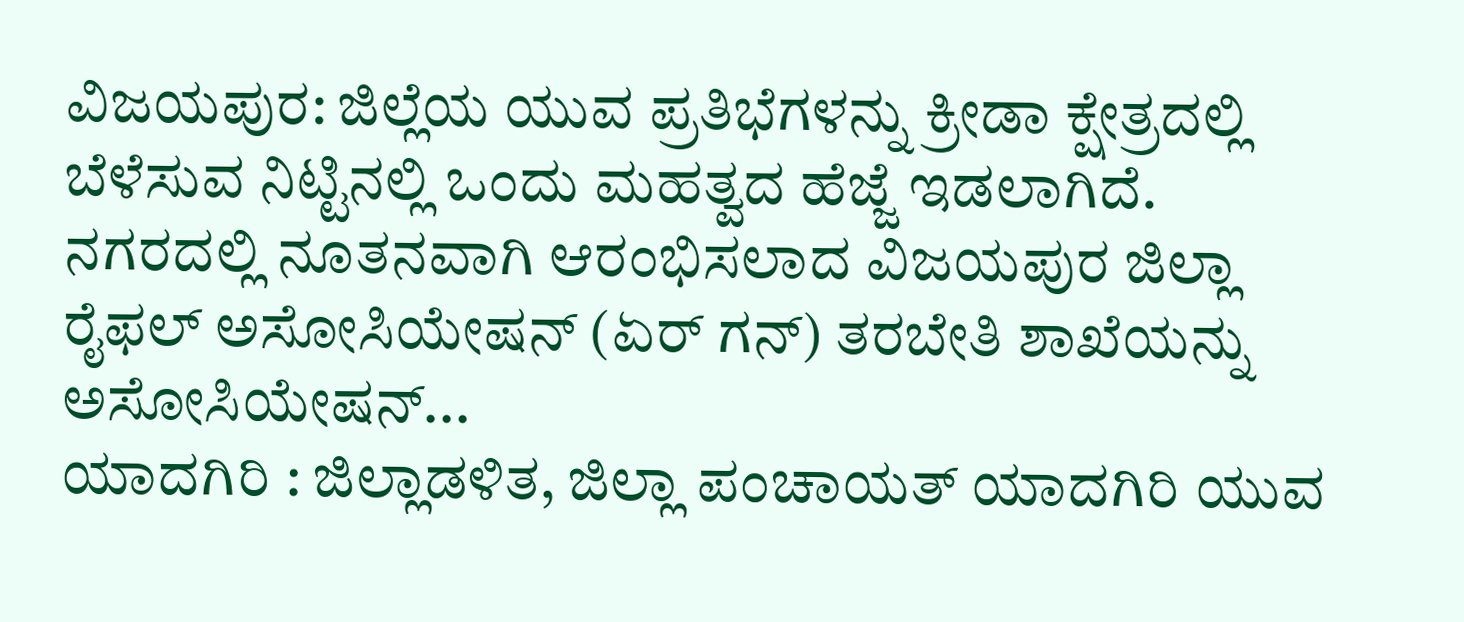ವಿಜಯಪುರ: ಜಿಲ್ಲೆಯ ಯುವ ಪ್ರತಿಭೆಗಳನ್ನು ಕ್ರೀಡಾ ಕ್ಷೇತ್ರದಲ್ಲಿ ಬೆಳೆಸುವ ನಿಟ್ಟಿನಲ್ಲಿ ಒಂದು ಮಹತ್ವದ ಹೆಜ್ಜೆ ಇಡಲಾಗಿದೆ. ನಗರದಲ್ಲಿ ನೂತನವಾಗಿ ಆರಂಭಿಸಲಾದ ವಿಜಯಪುರ ಜಿಲ್ಲಾ ರೈಫಲ್ ಅಸೋಸಿಯೇಷನ್ (ಏರ್ ಗನ್) ತರಬೇತಿ ಶಾಖೆಯನ್ನು ಅಸೋಸಿಯೇಷನ್...
ಯಾದಗಿರಿ : ಜಿಲ್ಲಾಡಳಿತ, ಜಿಲ್ಲಾ ಪಂಚಾಯತ್ ಯಾದಗಿರಿ ಯುವ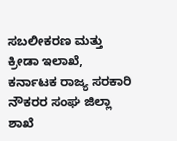ಸಬಲೀಕರಣ ಮತ್ತು ಕ್ರೀಡಾ ಇಲಾಖೆ, ಕರ್ನಾಟಕ ರಾಜ್ಯ ಸರಕಾರಿ ನೌಕರರ ಸಂಘ ಜಿಲ್ಲಾ ಶಾಖೆ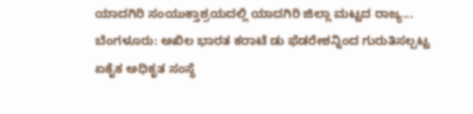ಯಾದಗಿರಿ ಸಂಯುಕ್ತಾಶ್ರಯದಲ್ಲಿ ಯಾದಗಿರಿ ಜಿಲ್ಲಾ ಮಟ್ಟದ ರಾಜ್ಯ...
ಬೆಂಗಳೂರು: ಅಖಿಲ ಭಾರತ ಕರಾಟೆ ಡು ಫೆಡರೇಶನ್ನಿಂದ ಗುರುತಿಸಲ್ಪಟ್ಟ ಏಕೈಕ ಅಧಿಕೃತ ಸಂಸ್ಥೆ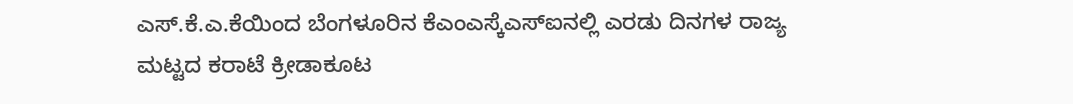ಎಸ್.ಕೆ.ಎ.ಕೆಯಿಂದ ಬೆಂಗಳೂರಿನ ಕೆಎಂಎಸ್ಕೆಎಸ್ಐನಲ್ಲಿ ಎರಡು ದಿನಗಳ ರಾಜ್ಯ ಮಟ್ಟದ ಕರಾಟೆ ಕ್ರೀಡಾಕೂಟ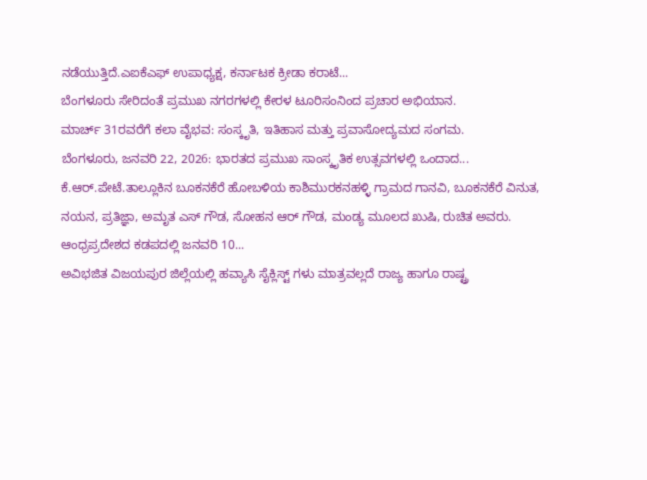ನಡೆಯುತ್ತಿದೆ.ಎಐಕೆಎಫ್ ಉಪಾಧ್ಯಕ್ಷ, ಕರ್ನಾಟಕ ಕ್ರೀಡಾ ಕರಾಟೆ...
ಬೆಂಗಳೂರು ಸೇರಿದಂತೆ ಪ್ರಮುಖ ನಗರಗಳಲ್ಲಿ ಕೇರಳ ಟೂರಿಸಂನಿಂದ ಪ್ರಚಾರ ಅಭಿಯಾನ.
ಮಾರ್ಚ್ 31ರವರೆಗೆ ಕಲಾ ವೈಭವ: ಸಂಸ್ಕೃತಿ, ಇತಿಹಾಸ ಮತ್ತು ಪ್ರವಾಸೋದ್ಯಮದ ಸಂಗಮ.
ಬೆಂಗಳೂರು, ಜನವರಿ 22, 2026: ಭಾರತದ ಪ್ರಮುಖ ಸಾಂಸ್ಕೃತಿಕ ಉತ್ಸವಗಳಲ್ಲಿ ಒಂದಾದ...
ಕೆ.ಆರ್.ಪೇಟೆ.ತಾಲ್ಲೂಕಿನ ಬೂಕನಕೆರೆ ಹೋಬಳಿಯ ಕಾಶಿಮುರಕನಹಳ್ಳಿ ಗ್ರಾಮದ ಗಾನವಿ, ಬೂಕನಕೆರೆ ವಿನುತ, ನಯನ, ಪ್ರತಿಜ್ಞಾ, ಅಮೃತ ಎಸ್ ಗೌಡ, ಸೋಹನ ಆರ್ ಗೌಡ, ಮಂಡ್ಯ ಮೂಲದ ಖುಷಿ, ರುಚಿತ ಅವರು.
ಆಂಧ್ರಪ್ರದೇಶದ ಕಡಪದಲ್ಲಿ ಜನವರಿ 10...
ಅವಿಭಜಿತ ವಿಜಯಪುರ ಜಿಲ್ಲೆಯಲ್ಲಿ ಹವ್ಯಾಸಿ ಸೈಕ್ಲಿಸ್ಟ್ ಗಳು ಮಾತ್ರವಲ್ಲದೆ ರಾಜ್ಯ ಹಾಗೂ ರಾಷ್ಟ್ರ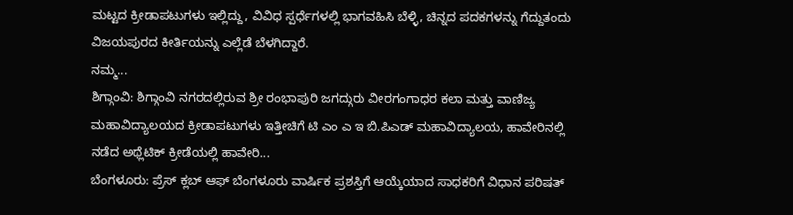ಮಟ್ಟದ ಕ್ರೀಡಾಪಟುಗಳು ಇಲ್ಲಿದ್ದು, ವಿವಿಧ ಸ್ಪರ್ಧೆಗಳಲ್ಲಿ ಭಾಗವಹಿಸಿ ಬೆಳ್ಳಿ, ಚಿನ್ನದ ಪದಕಗಳನ್ನು ಗೆದ್ದುತಂದು ವಿಜಯಪುರದ ಕೀರ್ತಿಯನ್ನು ಎಲ್ಲೆಡೆ ಬೆಳಗಿದ್ದಾರೆ.
ನಮ್ಮ...
ಶಿಗ್ಗಾಂವಿ: ಶಿಗ್ಗಾಂವಿ ನಗರದಲ್ಲಿರುವ ಶ್ರೀ ರಂಭಾಪುರಿ ಜಗದ್ಗುರು ವೀರಗಂಗಾಧರ ಕಲಾ ಮತ್ತು ವಾಣಿಜ್ಯ ಮಹಾವಿದ್ಯಾಲಯದ ಕ್ರೀಡಾಪಟುಗಳು ಇತ್ತೀಚಿಗೆ ಟಿ ಎಂ ಎ ಇ ಬಿ.ಪಿಎಡ್ ಮಹಾವಿದ್ಯಾಲಯ, ಹಾವೇರಿನಲ್ಲಿ ನಡೆದ ಅಥ್ಲೆಟಿಕ್ ಕ್ರೀಡೆಯಲ್ಲಿ ಹಾವೇರಿ...
ಬೆಂಗಳೂರು: ಪ್ರೆಸ್ ಕ್ಲಬ್ ಆಫ್ ಬೆಂಗಳೂರು ವಾರ್ಷಿಕ ಪ್ರಶಸ್ತಿಗೆ ಆಯ್ಕೆಯಾದ ಸಾಧಕರಿಗೆ ವಿಧಾನ ಪರಿಷತ್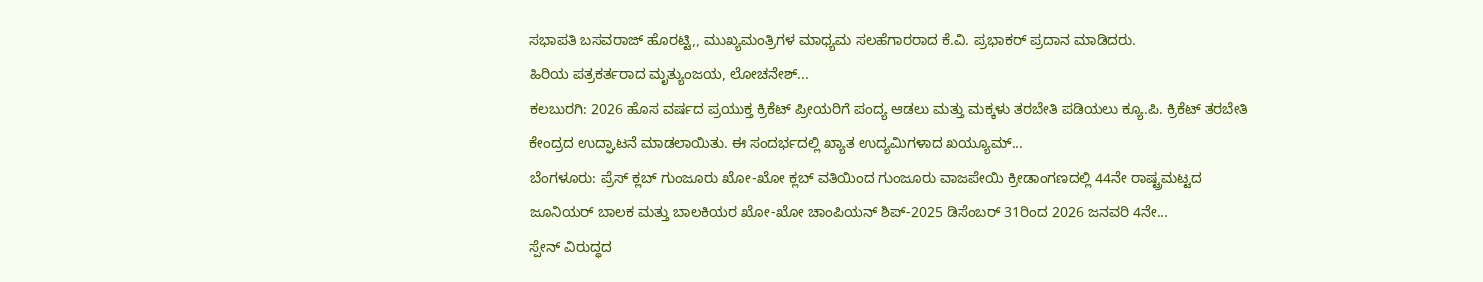ಸಭಾಪತಿ ಬಸವರಾಜ್ ಹೊರಟ್ಟಿ,, ಮುಖ್ಯಮಂತ್ರಿಗಳ ಮಾಧ್ಯಮ ಸಲಹೆಗಾರರಾದ ಕೆ.ವಿ. ಪ್ರಭಾಕರ್ ಪ್ರದಾನ ಮಾಡಿದರು.
ಹಿರಿಯ ಪತ್ರಕರ್ತರಾದ ಮೃತ್ಯುಂಜಯ, ಲೋಚನೇಶ್...
ಕಲಬುರಗಿ: 2026 ಹೊಸ ವರ್ಷದ ಪ್ರಯುಕ್ತ ಕ್ರಿಕೆಟ್ ಪ್ರೀಯರಿಗೆ ಪಂದ್ಯ ಆಡಲು ಮತ್ತು ಮಕ್ಕಳು ತರಬೇತಿ ಪಡಿಯಲು ಕ್ಯೂ.ಪಿ. ಕ್ರಿಕೆಟ್ ತರಬೇತಿ ಕೇಂದ್ರದ ಉದ್ಘಾಟನೆ ಮಾಡಲಾಯಿತು. ಈ ಸಂದರ್ಭದಲ್ಲಿ ಖ್ಯಾತ ಉದ್ಯಮಿಗಳಾದ ಖಯ್ಯೂಮ್...
ಬೆಂಗಳೂರು: ಪ್ರೆಸ್ ಕ್ಲಬ್ ಗುಂಜೂರು ಖೋ-ಖೋ ಕ್ಲಬ್ ವತಿಯಿಂದ ಗುಂಜೂರು ವಾಜಪೇಯಿ ಕ್ರೀಡಾಂಗಣದಲ್ಲಿ 44ನೇ ರಾಷ್ಟ್ರಮಟ್ಟದ ಜೂನಿಯರ್ ಬಾಲಕ ಮತ್ತು ಬಾಲಕಿಯರ ಖೋ-ಖೋ ಚಾಂಪಿಯನ್ ಶಿಪ್-2025 ಡಿಸೆಂಬರ್ 31ರಿಂದ 2026 ಜನವರಿ 4ನೇ...
ಸ್ಪೇನ್ ವಿರುದ್ಧದ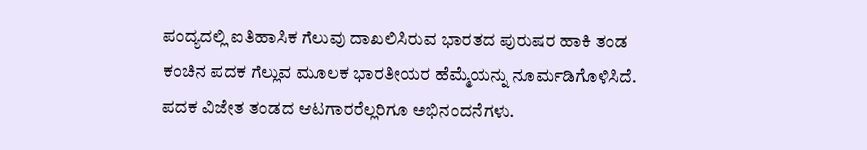ಪಂದ್ಯದಲ್ಲಿ ಐತಿಹಾಸಿಕ ಗೆಲುವು ದಾಖಲಿಸಿರುವ ಭಾರತದ ಪುರುಷರ ಹಾಕಿ ತಂಡ ಕಂಚಿನ ಪದಕ ಗೆಲ್ಲುವ ಮೂಲಕ ಭಾರತೀಯರ ಹೆಮ್ಮೆಯನ್ನು ನೂರ್ಮಡಿಗೊಳಿಸಿದೆ. ಪದಕ ವಿಜೇತ ತಂಡದ ಆಟಗಾರರೆಲ್ಲರಿಗೂ ಅಭಿನಂದನೆಗಳು.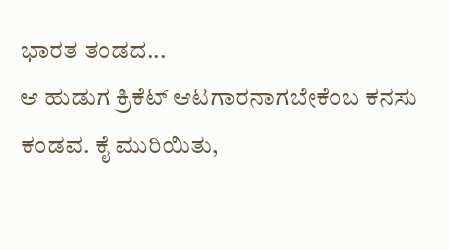ಭಾರತ ತಂಡದ...
ಆ ಹುಡುಗ ಕ್ರಿಕೆಟ್ ಆಟಗಾರನಾಗಬೇಕೆಂಬ ಕನಸು ಕಂಡವ. ಕೈ ಮುರಿಯಿತು,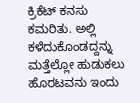ಕ್ರಿಕೆಟ್ ಕನಸು ಕಮರಿತು. ಅಲ್ಲಿ ಕಳೆದುಕೊಂಡದ್ದನ್ನು ಮತ್ತೆಲ್ಲೋ ಹುಡುಕಲು ಹೊರಟವನು ಇಂದು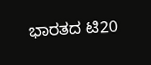ಭಾರತದ ಟಿ20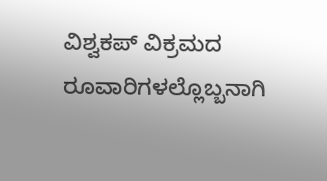ವಿಶ್ವಕಪ್ ವಿಕ್ರಮದ ರೂವಾರಿಗಳಲ್ಲೊಬ್ಬನಾಗಿ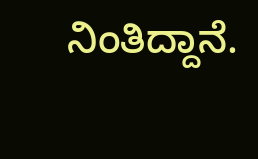ನಿಂತಿದ್ದಾನೆ.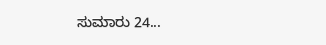ಸುಮಾರು 24...